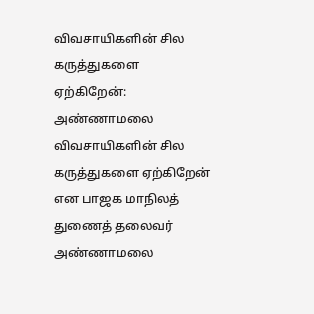விவசாயிகளின் சில கருத்துகளை ஏற்கிறேன்: அண்ணாமலை
விவசாயிகளின் சில கருத்துகளை ஏற்கிறேன் என பாஜக மாநிலத் துணைத் தலைவர் அண்ணாமலை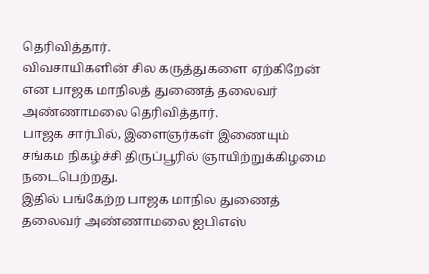தெரிவித்தார்.
விவசாயிகளின் சில கருத்துகளை ஏற்கிறேன் என பாஜக மாநிலத் துணைத் தலைவர் அண்ணாமலை தெரிவித்தார்.
பாஜக சார்பில், இளைஞர்கள் இணையும் சங்கம நிகழ்ச்சி திருப்பூரில் ஞாயிற்றுக்கிழமை நடைபெற்றது.
இதில் பங்கேற்ற பாஜக மாநில துணைத் தலைவர் அண்ணாமலை ஐபிஎஸ்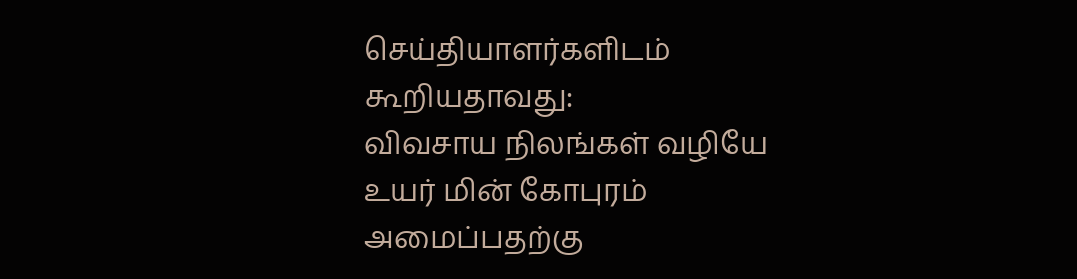செய்தியாளர்களிடம் கூறியதாவது:
விவசாய நிலங்கள் வழியே உயர் மின் கோபுரம் அமைப்பதற்கு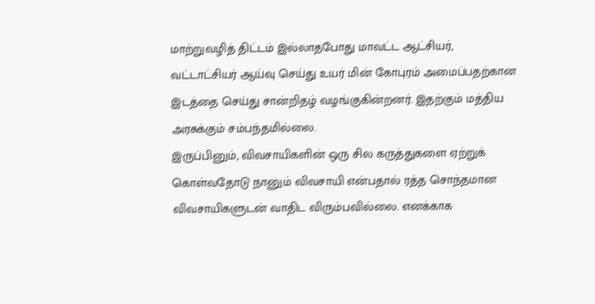மாற்றுவழித் திட்டம் இல்லாதபோது மாவட்ட ஆட்சியர், வட்டாட்சியர் ஆய்வு செய்து உயர் மின் கோபுரம் அமைப்பதற்கான இடத்தை செய்து சான்றிதழ் வழங்குகின்றனர். இதற்கும் மத்திய அரசுக்கும் சம்பந்தமில்லை.
இருப்பினும், விவசாயிகளின் ஒரு சில கருத்துகளை ஏற்றுக் கொள்வதோடு நானும் விவசாயி என்பதால் ரத்த சொந்தமான விவசாயிகளுடன் வாதிட விரும்பவில்லை. எனக்காக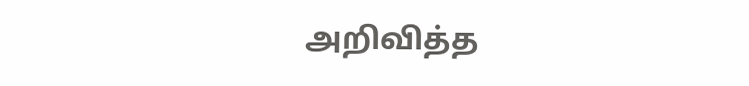அறிவித்த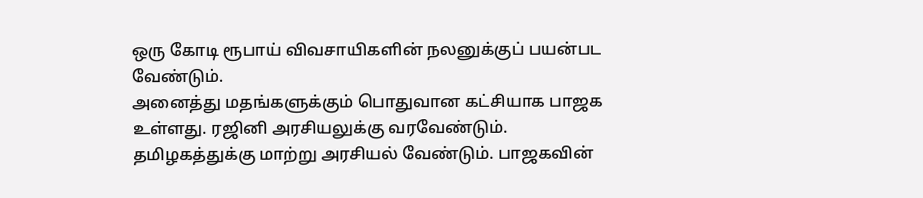ஒரு கோடி ரூபாய் விவசாயிகளின் நலனுக்குப் பயன்பட வேண்டும்.
அனைத்து மதங்களுக்கும் பொதுவான கட்சியாக பாஜக உள்ளது. ரஜினி அரசியலுக்கு வரவேண்டும். தமிழகத்துக்கு மாற்று அரசியல் வேண்டும். பாஜகவின்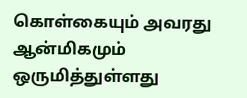கொள்கையும் அவரது ஆன்மிகமும் ஒருமித்துள்ளது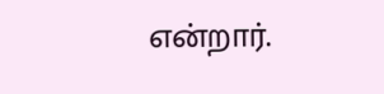என்றார்.